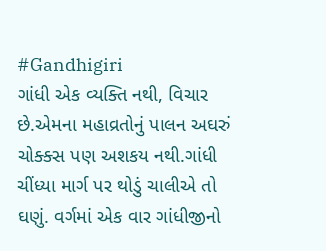#Gandhigiri
ગાંધી એક વ્યક્તિ નથી, વિચાર છે.એમના મહાવ્રતોનું પાલન અઘરું ચોક્ક્સ પણ અશકય નથી.ગાંધી ચીંધ્યા માર્ગ પર થોડું ચાલીએ તો ઘણું. વર્ગમાં એક વાર ગાંધીજીનો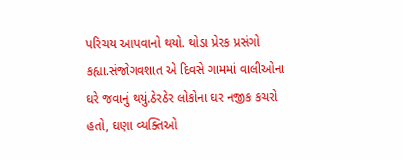પરિચય આપવાનો થયો. થોડા પ્રેરક પ્રસંગો કહ્યા.સંજોગવશાત એ દિવસે ગામમાં વાલીઓના ઘરે જવાનું થયું.ઠેરઠેર લોકોના ઘર નજીક કચરો હતો, ઘણા વ્યક્તિઓ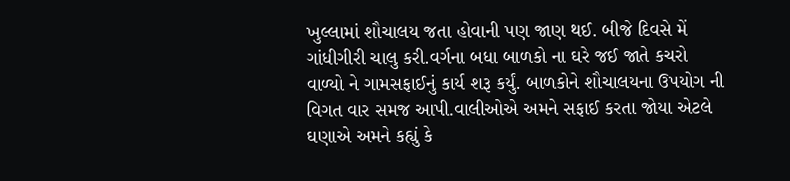ખુલ્લામાં શૌચાલય જતા હોવાની પણ જાણ થઈ. બીજે દિવસે મેં ગાંધીગીરી ચાલુ કરી.વર્ગના બધા બાળકો ના ઘરે જઈ જાતે કચરો વાળ્યો ને ગામસફાઈનું કાર્ય શરૂ કર્યું. બાળકોને શૌચાલયના ઉપયોગ ની વિગત વાર સમજ આપી.વાલીઓએ અમને સફાઈ કરતા જોયા એટલે ઘણાએ અમને કહ્યું કે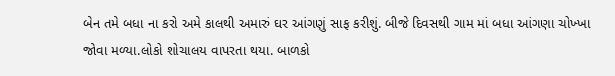બેન તમે બધા ના કરો અમે કાલથી અમારું ઘર આંગણું સાફ કરીશું. બીજે દિવસથી ગામ માં બધા આંગણા ચોખ્ખા જોવા મળ્યા.લોકો શોચાલય વાપરતા થયા. બાળકો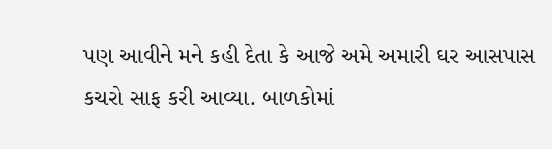પણ આવીને મને કહી દેતા કે આજે અમે અમારી ઘર આસપાસ કચરો સાફ કરી આવ્યા. બાળકોમાં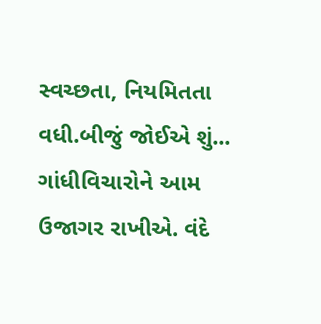સ્વચ્છતા, નિયમિતતા વધી.બીજું જોઈએ શું... ગાંધીવિચારોને આમ ઉજાગર રાખીએ. વંદે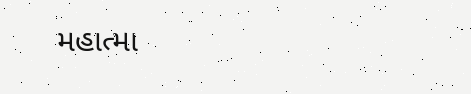મહાત્મા